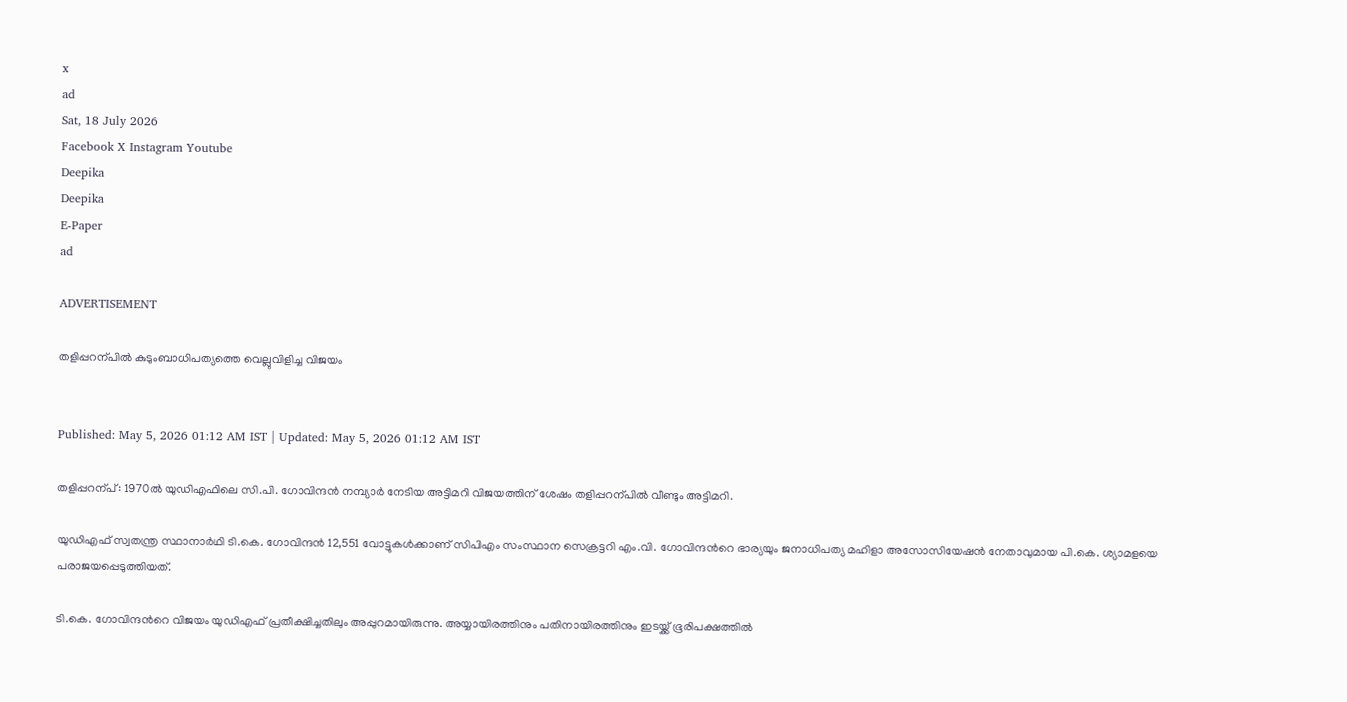x
ad
Sat, 18 July 2026
Facebook X Instagram Youtube
Deepika
Deepika
E-Paper
ad

ADVERTISEMENT

തളിപ്പറന്പിൽ കുടുംബാധിപത്യത്തെ വെല്ലുവിളിച്ച വിജയം


Published: May 5, 2026 01:12 AM IST | Updated: May 5, 2026 01:12 AM IST

തളിപ്പറന്പ്: 1970ല്‍ യുഡിഎഫിലെ സി.പി. ഗോവിന്ദന്‍ നമ്പ്യാര്‍ നേടിയ അട്ടിമറി വിജയത്തിന് ശേഷം തളിപ്പറന്പിൽ വീണ്ടും അട്ടിമറി.

യുഡിഎഫ് സ്വതന്ത്ര സ്ഥാനാർഥി ടി.കെ. ഗോവിന്ദൻ 12,551 വോട്ടുകൾക്കാണ് സിപിഎം സംസ്ഥാന സെക്രട്ടറി എം.വി. ഗോവിന്ദന്‍റെ ഭാര്യയും ജനാധിപത്യ മഹിളാ അസോസിയേഷൻ നേതാവുമായ പി.കെ. ശ്യാമളയെ പരാജയപ്പെടുത്തിയത്.

ടി.കെ. ഗോവിന്ദന്‍റെ വിജയം യുഡിഎഫ് പ്രതീക്ഷിച്ചതിലും അപ്പുറമായിരുന്നു. അയ്യായിരത്തിനും പതിനായിരത്തിനും ഇടയ്ക്ക് ഭൂരിപക്ഷത്തിൽ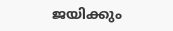ജയിക്കും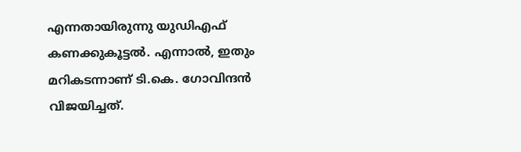എന്നതായിരുന്നു യുഡിഎഫ് കണക്കുകൂട്ടൽ. എന്നാൽ, ഇതും മറികടന്നാണ് ടി.കെ. ഗോവിന്ദൻ വിജയിച്ചത്.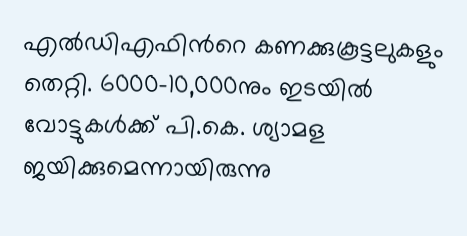എൽഡിഎഫിന്‍റെ കണക്കുകൂട്ടലുകളും തെറ്റി. 6000-10,000നും ഇടയിൽ വോട്ടുകൾക്ക് പി.കെ. ശ്യാമള ജയിക്കുമെന്നായിരുന്നു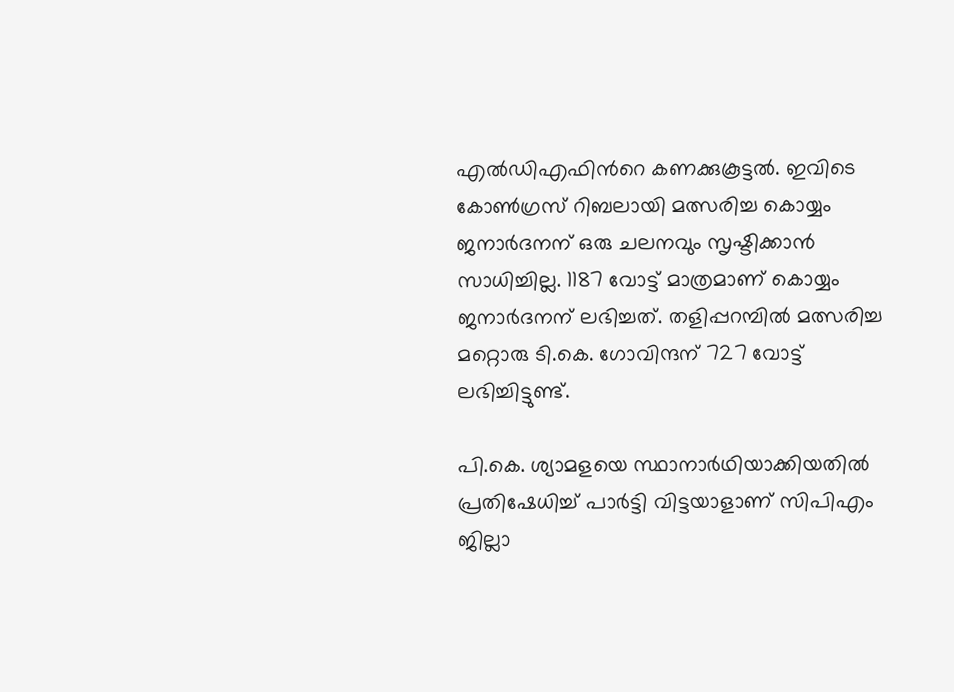എൽഡിഎഫിന്‍റെ കണക്കുകൂട്ടൽ. ഇവിടെ കോൺഗ്രസ് റിബലായി മത്സരിച്ച കൊയ്യം ജനാർദനന് ഒരു ചലനവും സൃഷ്ടിക്കാൻ സാധിച്ചില്ല. 1187 വോട്ട് മാത്രമാണ് കൊയ്യം ജനാർദനന് ലഭിച്ചത്. തളിപ്പറമ്പിൽ മത്സരിച്ച മറ്റൊരു ടി.കെ. ഗോവിന്ദന് 727 വോട്ട് ലഭിച്ചിട്ടുണ്ട്.

പി.കെ. ശ്യാമളയെ സ്ഥാനാർഥിയാക്കിയതിൽ പ്രതിഷേധിച്ച് പാർട്ടി വിട്ടയാളാണ് സിപിഎം ജില്ലാ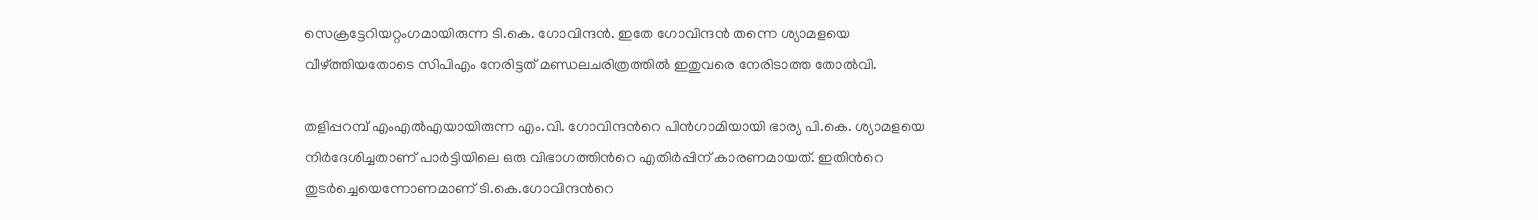സെക്രട്ടേറിയറ്റംഗമായിരുന്ന ടി.കെ. ഗോവിന്ദൻ. ഇതേ ഗോവിന്ദൻ തന്നെ ശ്യാമളയെ വീഴ്ത്തിയതോടെ സിപിഎം നേരിട്ടത് മണ്ഡലചരിത്രത്തിൽ ഇതുവരെ നേരിടാത്ത തോൽവി.

തളിപ്പറമ്പ് എംഎൽഎയായിരുന്ന എം.വി. ഗോവിന്ദന്‍റെ പിൻഗാമിയായി ഭാര്യ പി.കെ. ശ്യാമളയെ നിർദേശിച്ചതാണ് പാർട്ടിയിലെ ഒരു വിഭാഗത്തിന്‍റെ എതിർപ്പിന് കാരണമായത്. ഇതിന്‍റെ തുടർച്ചെയെന്നോണമാണ് ടി.കെ.ഗോവിന്ദന്‍റെ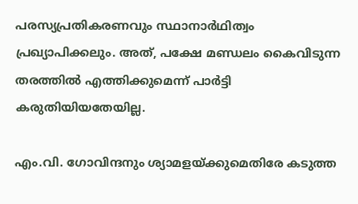പരസ്യപ്രതികരണവും സ്ഥാനാർഥിത്വം പ്രഖ്യാപിക്കലും. അത്, പക്ഷേ മണ്ഡലം കൈവിടുന്ന തരത്തിൽ എത്തിക്കുമെന്ന് പാർട്ടി കരുതിയിയതേയില്ല.

എം.വി. ഗോവിന്ദനും ശ്യാമളയ്ക്കുമെതിരേ കടുത്ത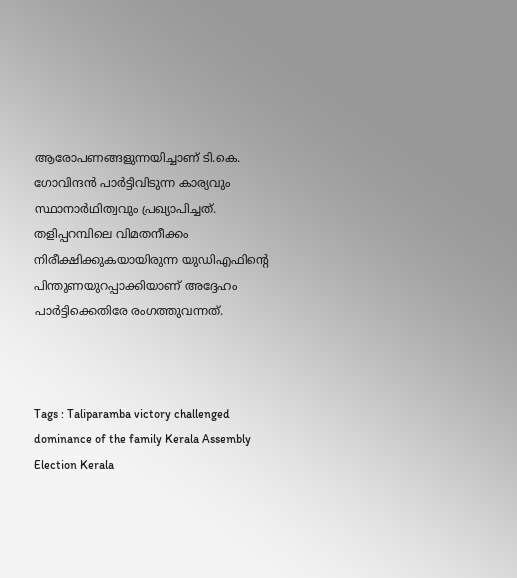ആരോപണങ്ങളുന്നയിച്ചാണ് ടി.കെ. ഗോവിന്ദൻ പാർട്ടിവിടുന്ന കാര്യവും സ്ഥാനാർഥിത്വവും പ്രഖ്യാപിച്ചത്. തളിപ്പറമ്പിലെ വിമതനീക്കം നിരീക്ഷിക്കുകയായിരുന്ന യുഡിഎഫിന്‍റെ പിന്തുണയുറപ്പാക്കിയാണ് അദ്ദേഹം പാർട്ടിക്കെതിരേ രംഗത്തുവന്നത്.



Tags : Taliparamba victory challenged dominance of the family Kerala Assembly Election Kerala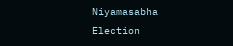Niyamasabha Election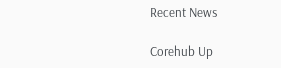Recent News

Corehub Up